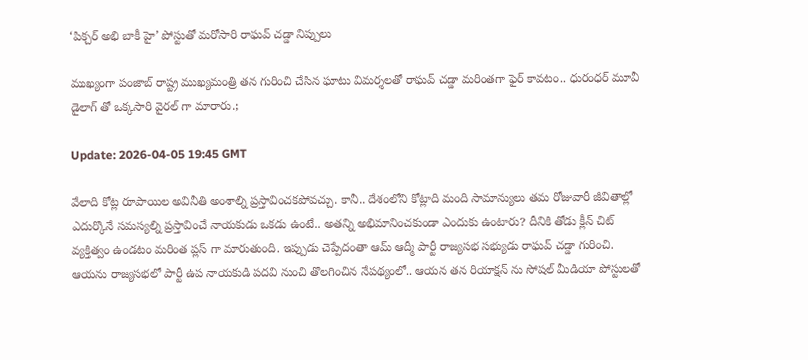‘పిక్చర్ అభి బాకీ హై’ పోస్టుతో మరోసారి రాఘవ్ చడ్డా నిప్పులు

ముఖ్యంగా పంజాబ్ రాష్ట్ర ముఖ్యమంత్రి తన గురించి చేసిన ఘాటు విమర్శలతో రాఘవ్ చడ్డా మరింతగా ఫైర్ కావటం.. ధురంధర్ మూవీ డైలాగ్ తో ఒక్కసారి వైరల్ గా మారారు.;

Update: 2026-04-05 19:45 GMT

వేలాది కోట్ల రూపాయిల అవినీతి అంశాల్ని ప్రస్తావించకపోవచ్చు. కానీ.. దేశంలోని కోట్లాది మంది సామాన్యులు తమ రోజువారీ జీవితాల్లో ఎదుర్కొనే సమస్యల్ని ప్రస్తావించే నాయకుడు ఒకడు ఉంటే.. అతన్ని అభిమానించకుండా ఎందుకు ఉంటారు? దీనికి తోడు క్లీన్ చిట్ వ్యక్తిత్వం ఉండటం మరింత ప్లస్ గా మారుతుంది. ఇప్పుడు చెప్పేదంతా ఆమ్ ఆద్మీ పార్టీ రాజ్యసభ సభ్యుడు రాఘవ్ చడ్డా గురించి. ఆయను రాజ్యసభలో పార్టీ ఉప నాయకుడి పదవి నుంచి తొలగించిన నేపథ్యంలో.. ఆయన తన రియాక్షన్ ను సోషల్ మీడియా పోస్టులతో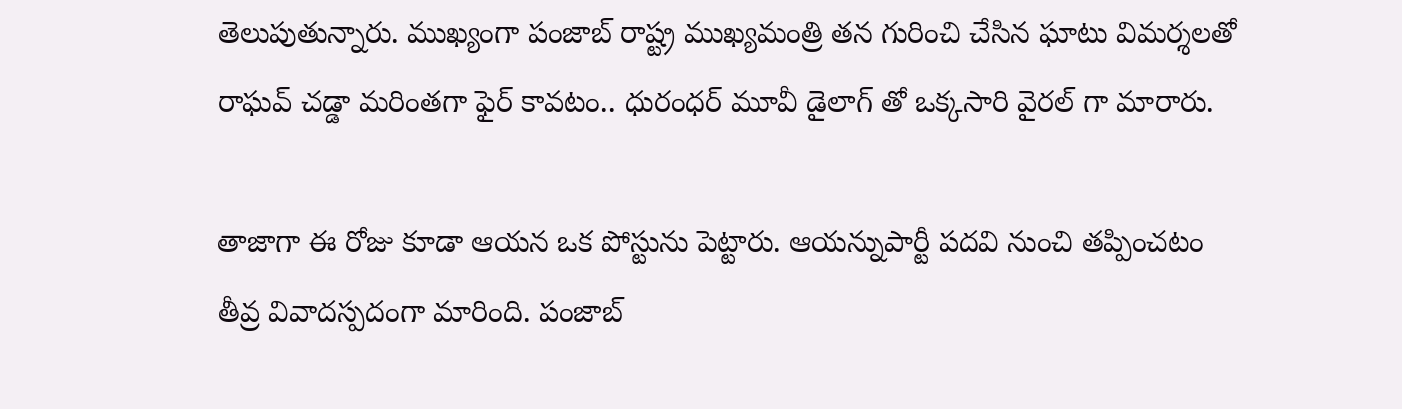తెలుపుతున్నారు. ముఖ్యంగా పంజాబ్ రాష్ట్ర ముఖ్యమంత్రి తన గురించి చేసిన ఘాటు విమర్శలతో రాఘవ్ చడ్డా మరింతగా ఫైర్ కావటం.. ధురంధర్ మూవీ డైలాగ్ తో ఒక్కసారి వైరల్ గా మారారు.

తాజాగా ఈ రోజు కూడా ఆయన ఒక పోస్టును పెట్టారు. ఆయన్నుపార్టీ పదవి నుంచి తప్పించటం తీవ్ర వివాదస్పదంగా మారింది. పంజాబ్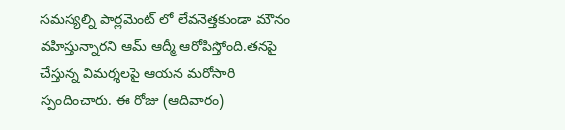సమస్యల్ని పార్లమెంట్ లో లేవనెత్తకుండా మౌనం వహిస్తున్నారని ఆమ్ ఆద్మీ ఆరోపిస్తోంది.తనపై చేస్తున్న విమర్శలపై ఆయన మరోసారి స్పందించారు. ఈ రోజు (ఆదివారం)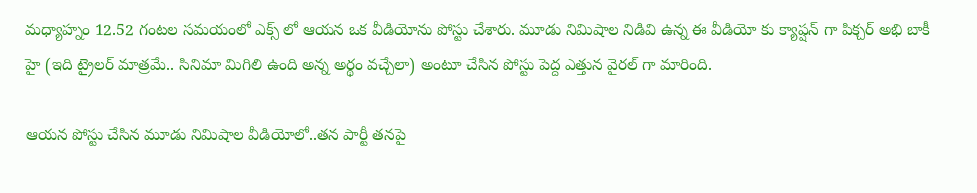మధ్యాహ్నం 12.52 గంటల సమయంలో ఎక్స్ లో ఆయన ఒక వీడియోను పోస్టు చేశారు. మూడు నిమిషాల నిడివి ఉన్న ఈ వీడియో కు క్యాప్షన్ గా పిక్చర్ అభి బాకీ హై (ఇది ట్రైలర్ మాత్రమే.. సినిమా మిగిలి ఉంది అన్న అర్థం వచ్చేలా) అంటూ చేసిన పోస్టు పెద్ద ఎత్తున వైరల్ గా మారింది.

ఆయన పోస్టు చేసిన మూడు నిమిషాల వీడియోలో..తన పార్టీ తనపై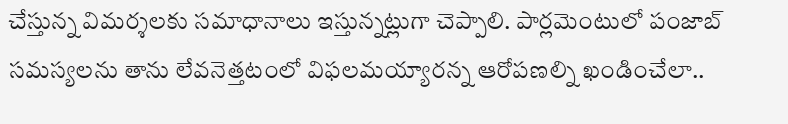చేస్తున్న విమర్శలకు సమాధానాలు ఇస్తున్నట్లుగా చెప్పాలి. పార్లమెంటులో పంజాబ్ సమస్యలను తాను లేవనెత్తటంలో విఫలమయ్యారన్న ఆరోపణల్ని ఖండించేలా..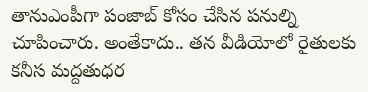తానుఎంపీగా పంజాబ్ కోసం చేసిన పనుల్ని చూపించారు. అంతేకాదు.. తన వీడియోలో రైతులకు కనీస మద్దతుధర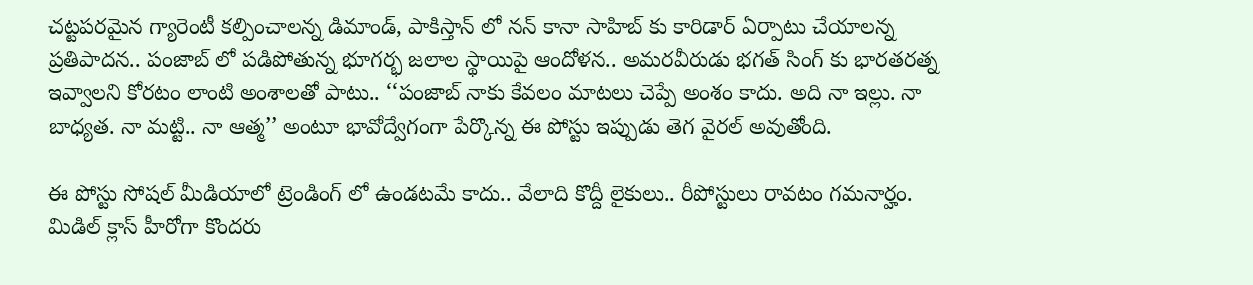చట్టపరమైన గ్యారెంటీ కల్పించాలన్న డిమాండ్, పాకిస్తాన్ లో నన్ కానా సాహిబ్ కు కారిడార్ ఏర్పాటు చేయాలన్న ప్రతిపాదన.. పంజాబ్ లో పడిపోతున్న భూగర్భ జలాల స్థాయిపై ఆందోళన.. అమరవీరుడు భగత్ సింగ్ కు భారతరత్న ఇవ్వాలని కోరటం లాంటి అంశాలతో పాటు.. ‘‘పంజాబ్ నాకు కేవలం మాటలు చెప్పే అంశం కాదు. అది నా ఇల్లు. నా బాధ్యత. నా మట్టి.. నా ఆత్మ’’ అంటూ భావోద్వేగంగా పేర్కొన్న ఈ పోస్టు ఇప్పుడు తెగ వైరల్ అవుతోంది.

ఈ పోస్టు సోషల్ మీడియాలో ట్రెండింగ్ లో ఉండటమే కాదు.. వేలాది కొద్దీ లైకులు.. రీపోస్టులు రావటం గమనార్హం. మిడిల్ క్లాస్ హీరోగా కొందరు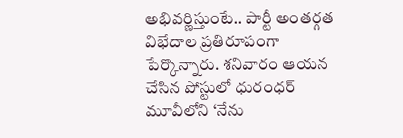అభివర్ణిస్తుంటే.. పార్టీ అంతర్గత విభేదాల ప్రతిరూపంగా పేర్కొన్నారు. శనివారం ఆయన చేసిన పోస్టులో ధురంధర్ మూవీలోని ‘నేను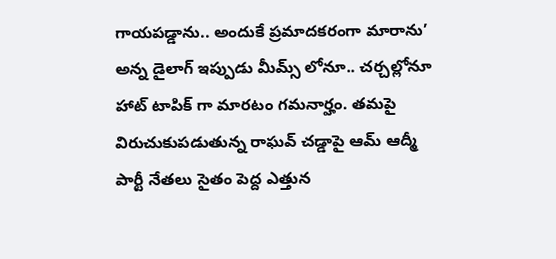గాయపడ్డాను.. అందుకే ప్రమాదకరంగా మారాను’ అన్న డైలాగ్ ఇప్పుడు మీమ్స్ లోనూ.. చర్చల్లోనూ హాట్ టాపిక్ గా మారటం గమనార్హం. తమపై విరుచుకుపడుతున్న రాఘవ్ చడ్డాపై ఆమ్ ఆద్మీ పార్టీ నేతలు సైతం పెద్ద ఎత్తున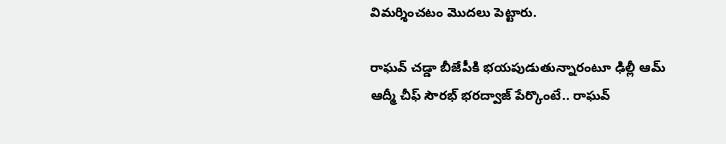విమర్శించటం మొదలు పెట్టారు.

రాఘవ్ చడ్డా బీజేపీకి భయపుడుతున్నారంటూ ఢిల్లీ ఆమ్ ఆద్మీ చీఫ్ సౌరభ్ భరద్వాజ్ పేర్కొంటే.. రాఘవ్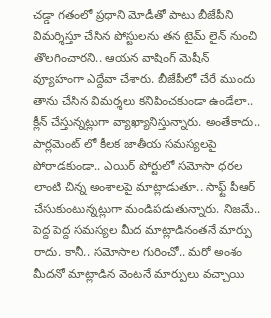చడ్డా గతంలో ప్రధాని మోడీతో పాటు బీజేపీని విమర్శిస్తూ చేసిన పోస్టులను తన టైమ్ లైన్ నుంచి తొలగించారని.. ఆయన వాషింగ్ మెషీన్ వ్యూహంగా ఎద్దేవా చేశారు. బీజేపీలో చేరే ముందు తాను చేసిన విమర్శలు కనిపించకుండా ఉండేలా.. క్లీన్ చేస్తున్నట్లుగా వ్యాఖ్యానిస్తున్నారు. అంతేకాదు.. పార్లమెంట్ లో కీలక జాతీయ సమస్యలపై పోరాడకుండా.. ఎయిర్ పోర్టులో సమోసా ధరల లాంటి చిన్న అంశాలపై మాట్లాడుతూ.. సాఫ్ట్ పీఆర్ చేసుకుంటున్నట్లుగా మండిపడుతున్నారు. నిజమే.. పెద్ద పెద్ద సమస్యల మీద మాట్లాడినంతనే మార్పు రాదు. కానీ.. సమోసాల గురించో.. మరో అంశం మీదనో మాట్లాడిన వెంటనే మార్పులు వచ్చాయి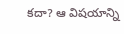కదా? ఆ విషయాన్ని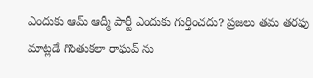ఎందుకు ఆమ్ ఆద్మీ పార్టీ ఎందుకు గుర్తించదు? ప్రజలు తమ తరఫు మాట్లడే గొంతుకలా రాఘవ్ ను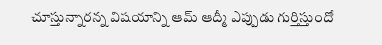చూస్తున్నారన్న విషయాన్ని ఆమ్ ఆద్మీ ఎప్పుడు గుర్తిస్తుందో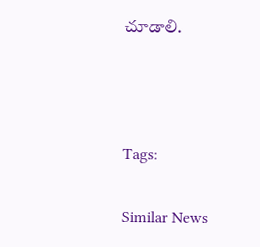చూడాలి.



Tags:

Similar News